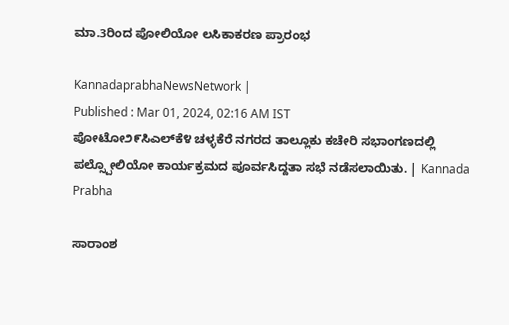ಮಾ.3ರಿಂದ ಪೋಲಿಯೋ ಲಸಿಕಾಕರಣ ಪ್ರಾರಂಭ

KannadaprabhaNewsNetwork |
Published : Mar 01, 2024, 02:16 AM IST
ಪೋಟೋ೨೯ಸಿಎಲ್‌ಕೆ೪ ಚಳ್ಳಕೆರೆ ನಗರದ ತಾಲ್ಲೂಕು ಕಚೇರಿ ಸಭಾಂಗಣದಲ್ಲಿ ಪಲ್ಸ್ಪೋಲಿಯೋ ಕಾರ್ಯಕ್ರಮದ ಪೂರ್ವಸಿದ್ದತಾ ಸಭೆ ನಡೆಸಲಾಯಿತು. | Kannada Prabha

ಸಾರಾಂಶ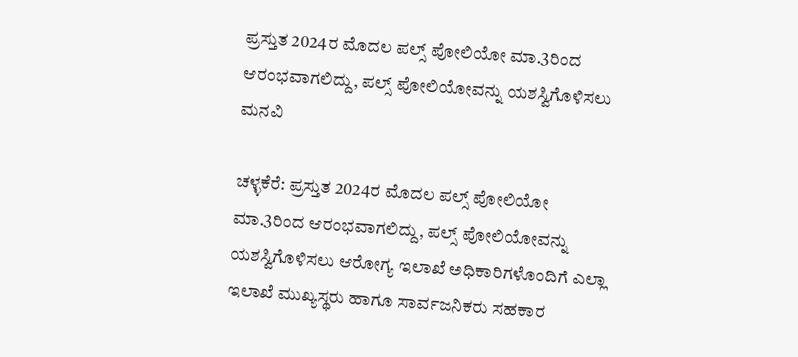ಪ್ರಸ್ತುತ 2024ರ ಮೊದಲ ಪಲ್ಸ್ ಪೋಲಿಯೋ ಮಾ.3ರಿಂದ ಆರಂಭವಾಗಲಿದ್ದು, ಪಲ್ಸ್ ಪೋಲಿಯೋವನ್ನು ಯಶಸ್ವಿಗೊಳಿಸಲು ಮನವಿ

ಚಳ್ಳಕೆರೆ: ಪ್ರಸ್ತುತ 2024ರ ಮೊದಲ ಪಲ್ಸ್ ಪೋಲಿಯೋ ಮಾ.3ರಿಂದ ಆರಂಭವಾಗಲಿದ್ದು, ಪಲ್ಸ್ ಪೋಲಿಯೋವನ್ನು ಯಶಸ್ವಿಗೊಳಿಸಲು ಆರೋಗ್ಯ ಇಲಾಖೆ ಅಧಿಕಾರಿಗಳೊಂದಿಗೆ ಎಲ್ಲಾ ಇಲಾಖೆ ಮುಖ್ಯಸ್ಥರು ಹಾಗೂ ಸಾರ್ವಜನಿಕರು ಸಹಕಾರ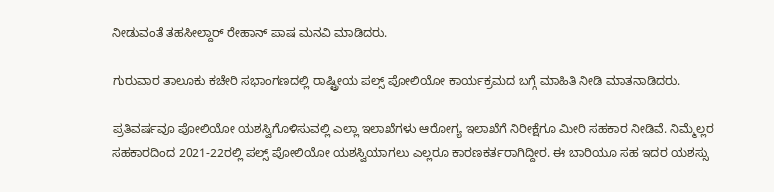ನೀಡುವಂತೆ ತಹಸೀಲ್ದಾರ್ ರೇಹಾನ್‌ ಪಾಷ ಮನವಿ ಮಾಡಿದರು.

ಗುರುವಾರ ತಾಲೂಕು ಕಚೇರಿ ಸಭಾಂಗಣದಲ್ಲಿ ರಾಷ್ಟ್ರೀಯ ಪಲ್ಸ್‌ ಪೋಲಿಯೋ ಕಾರ್ಯಕ್ರಮದ ಬಗ್ಗೆ ಮಾಹಿತಿ ನೀಡಿ ಮಾತನಾಡಿದರು.

ಪ್ರತಿವರ್ಷವೂ ಪೋಲಿಯೋ ಯಶಸ್ವಿಗೊಳಿಸುವಲ್ಲಿ ಎಲ್ಲಾ ಇಲಾಖೆಗಳು ಆರೋಗ್ಯ ಇಲಾಖೆಗೆ ನಿರೀಕ್ಷೆಗೂ ಮೀರಿ ಸಹಕಾರ ನೀಡಿವೆ. ನಿಮ್ಮೆಲ್ಲರ ಸಹಕಾರದಿಂದ 2021-22ರಲ್ಲಿ ಪಲ್ಸ್ ಪೋಲಿಯೋ ಯಶಸ್ವಿಯಾಗಲು ಎಲ್ಲರೂ ಕಾರಣಕರ್ತರಾಗಿದ್ದೀರ. ಈ ಬಾರಿಯೂ ಸಹ ಇದರ ಯಶಸ್ಸು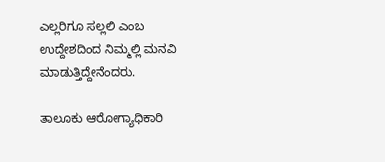ಎಲ್ಲರಿಗೂ ಸಲ್ಲಲಿ ಎಂಬ ಉದ್ದೇಶದಿಂದ ನಿಮ್ಮಲ್ಲಿ ಮನವಿ ಮಾಡುತ್ತಿದ್ದೇನೆಂದರು.

ತಾಲೂಕು ಆರೋಗ್ಯಾಧಿಕಾರಿ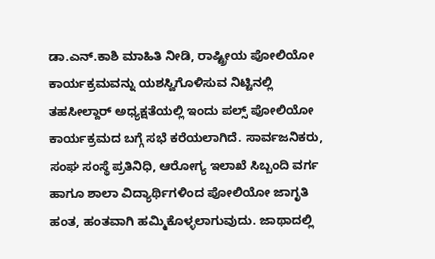ಡಾ.ಎನ್.ಕಾಶಿ ಮಾಹಿತಿ ನೀಡಿ, ರಾಷ್ಟ್ರೀಯ ಪೋಲಿಯೋ ಕಾರ್ಯಕ್ರಮವನ್ನು ಯಶಸ್ವಿಗೊಳಿಸುವ ನಿಟ್ಟಿನಲ್ಲಿ ತಹಸೀಲ್ದಾರ್ ಅಧ್ಯಕ್ಷತೆಯಲ್ಲಿ ಇಂದು ಪಲ್ಸ್ ಪೋಲಿಯೋ ಕಾರ್ಯಕ್ರಮದ ಬಗ್ಗೆ ಸಭೆ ಕರೆಯಲಾಗಿದೆ. ಸಾರ್ವಜನಿಕರು, ಸಂಘ ಸಂಸ್ಥೆ ಪ್ರತಿನಿಧಿ, ಆರೋಗ್ಯ ಇಲಾಖೆ ಸಿಬ್ಬಂದಿ ವರ್ಗ ಹಾಗೂ ಶಾಲಾ ವಿದ್ಯಾರ್ಥಿಗಳಿಂದ ಪೋಲಿಯೋ ಜಾಗೃತಿ ಹಂತ, ಹಂತವಾಗಿ ಹಮ್ಮಿಕೊಳ್ಳಲಾಗುವುದು. ಜಾಥಾದಲ್ಲಿ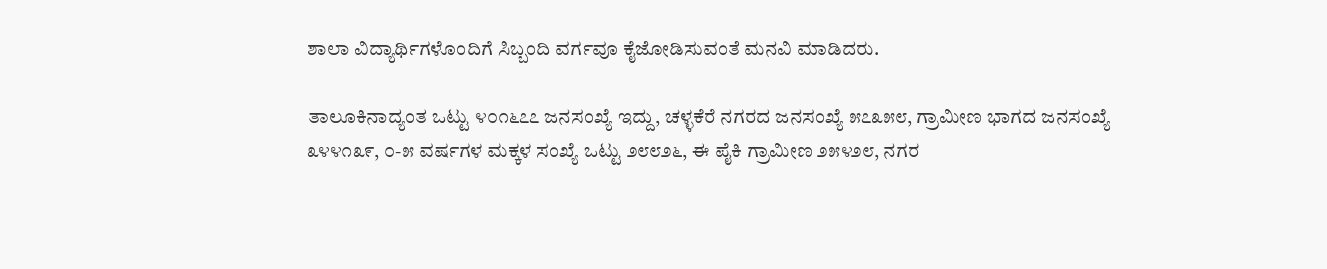ಶಾಲಾ ವಿದ್ಯಾರ್ಥಿಗಳೊಂದಿಗೆ ಸಿಬ್ಬಂದಿ ವರ್ಗವೂ ಕೈಜೋಡಿಸುವಂತೆ ಮನವಿ ಮಾಡಿದರು.

ತಾಲೂಕಿನಾದ್ಯಂತ ಒಟ್ಟು ೪೦೧೬೭೭ ಜನಸಂಖ್ಯೆ ಇದ್ದು, ಚಳ್ಳಕೆರೆ ನಗರದ ಜನಸಂಖ್ಯೆ ೫೭೩೫೮, ಗ್ರಾಮೀಣ ಭಾಗದ ಜನಸಂಖ್ಯೆ ೩೪೪೧೩೯, ೦-೫ ವರ್ಷಗಳ ಮಕ್ಕಳ ಸಂಖ್ಯೆ ಒಟ್ಟು ೨೮೮೨೬, ಈ ಪೈಕಿ ಗ್ರಾಮೀಣ ೨೫೪೨೮, ನಗರ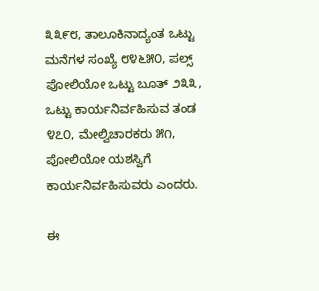೩೩೯೮, ತಾಲೂಕಿನಾದ್ಯಂತ ಒಟ್ಟು ಮನೆಗಳ ಸಂಖ್ಯೆ ೮೪೬೫೦, ಪಲ್ಸ್ ಪೋಲಿಯೋ ಒಟ್ಟು ಬೂತ್ ೨೩೩, ಒಟ್ಟು ಕಾರ್ಯನಿರ್ವಹಿಸುವ ತಂಡ ೪೭೦, ಮೇಲ್ವಿಚಾರಕರು ೫೧, ಪೋಲಿಯೋ ಯಶಸ್ವಿಗೆ ಕಾರ್ಯನಿರ್ವಹಿಸುವರು ಎಂದರು.

ಈ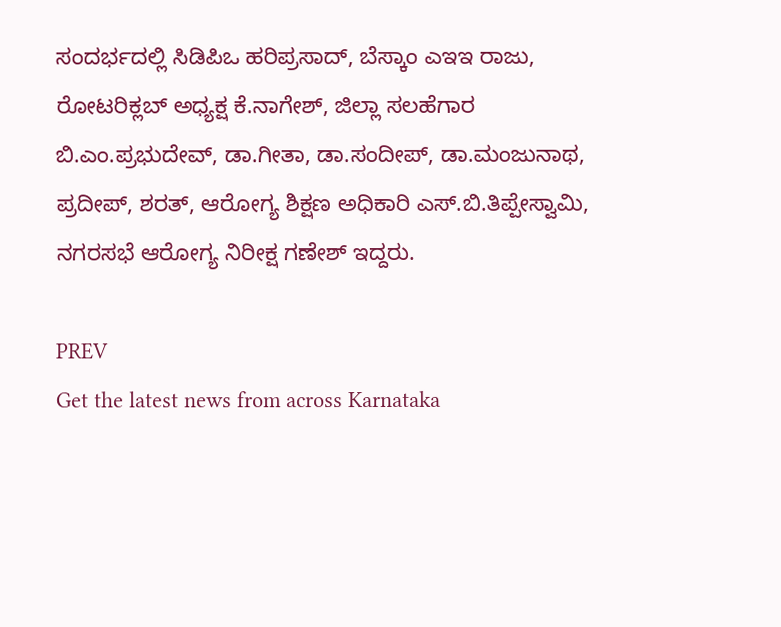ಸಂದರ್ಭದಲ್ಲಿ ಸಿಡಿಪಿಒ ಹರಿಪ್ರಸಾದ್, ಬೆಸ್ಕಾಂ ಎಇಇ ರಾಜು, ರೋಟರಿಕ್ಲಬ್ ಅಧ್ಯಕ್ಷ ಕೆ.ನಾಗೇಶ್, ಜಿಲ್ಲಾ ಸಲಹೆಗಾರ ಬಿ.ಎಂ.ಪ್ರಭುದೇವ್, ಡಾ.ಗೀತಾ, ಡಾ.ಸಂದೀಪ್, ಡಾ.ಮಂಜುನಾಥ, ಪ್ರದೀಪ್, ಶರತ್, ಆರೋಗ್ಯ ಶಿಕ್ಷಣ ಅಧಿಕಾರಿ ಎಸ್.ಬಿ.ತಿಪ್ಪೇಸ್ವಾಮಿ, ನಗರಸಭೆ ಆರೋಗ್ಯ ನಿರೀಕ್ಷ ಗಣೇಶ್ ಇದ್ದರು.

PREV
Get the latest news from across Karnataka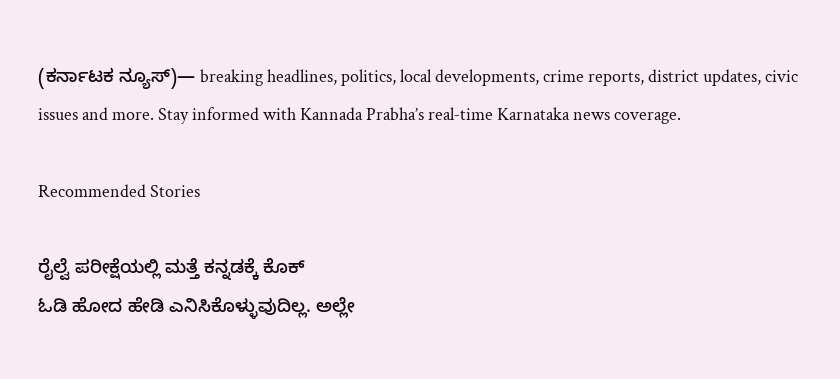(ಕರ್ನಾಟಕ ನ್ಯೂಸ್)— breaking headlines, politics, local developments, crime reports, district updates, civic issues and more. Stay informed with Kannada Prabha’s real‑time Karnataka news coverage.

Recommended Stories

ರೈಲ್ವೆ ಪರೀಕ್ಷೆಯಲ್ಲಿ ಮತ್ತೆ ಕನ್ನಡಕ್ಕೆ ಕೊಕ್
ಓಡಿ ಹೋದ ಹೇಡಿ ಎನಿಸಿಕೊಳ್ಳುವುದಿಲ್ಲ. ಅಲ್ಲೇ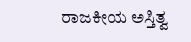ರಾಜಕೀಯ ಅಸ್ತಿತ್ವ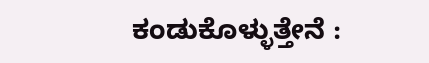ಕಂಡುಕೊಳ್ಳುತ್ತೇನೆ :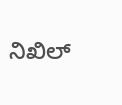ನಿಖಿಲ್‌